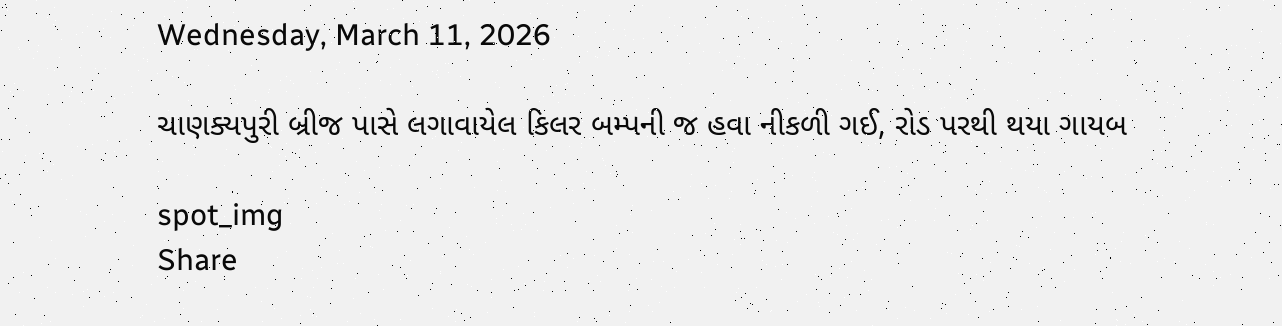Wednesday, March 11, 2026

ચાણક્યપુરી બ્રીજ પાસે લગાવાયેલ કિલર બમ્પની જ હવા નીકળી ગઈ, રોડ પરથી થયા ગાયબ

spot_img
Share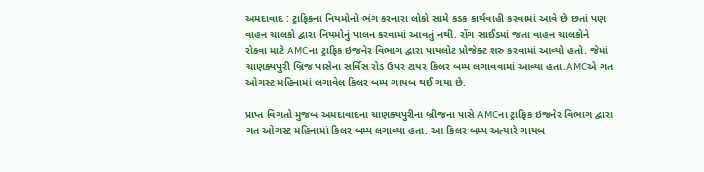અમદાવાદ : ટ્રાફિકના નિયમોનો ભંગ કરનારા લોકો સામે કડક કાર્યવાહી કરવામાં આવે છે છતાં પણ વાહન ચાલકો દ્વારા નિયમોનું પાલન કરવામાં આવતું નથી. રોંગ સાઈડમાં જતા વાહન ચાલકોને રોકવા માટે AMCના ટ્રાફિક ઇજનેર વિભાગ દ્વારા પાયલોટ પ્રોજેક્ટ શરુ કરવામાં આવ્યો હતો. જેમાં ચાણક્યપુરી બ્રિજ પાસેના સર્વિસ રોડ ઉપર ટાયર કિલર બમ્પ લગાવવામાં આવ્યા હતા.AMCએ ગત ઓગસ્ટ મહિનામાં લગાવેલ કિલર બમ્પ ગાયબ થઈ ગયા છે.

પ્રાપ્ત વિગતો મુજબ અમદાવાદના ચાણક્યપુરીના બ્રીજના પાસે AMCના ટ્રાફિક ઇજનેર વિભાગ દ્વારા ગત ઓગસ્ટ મહિનામાં કિલર બમ્પ લગાવ્યા હતા. આ કિલર બમ્પ અત્યારે ગાયબ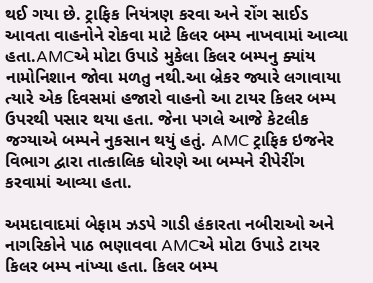થઈ ગયા છે. ટ્રાફિક નિયંત્રણ કરવા અને રોંગ સાઈડ આવતા વાહનોને રોકવા માટે કિલર બમ્પ નાખવામાં આવ્યા હતા.AMCએ મોટા ઉપાડે મુકેલા કિલર બમ્પનુ ક્યાંય નામોનિશાન જોવા મળતુ નથી.આ બ્રેકર જ્યારે લગાવાયા ત્યારે એક દિવસમાં હજારો વાહનો આ ટાયર કિલર બમ્પ ઉપરથી પસાર થયા હતા. જેના પગલે આજે કેટલીક જગ્યાએ બમ્પને નુકસાન થયું હતું. AMC ટ્રાફિક ઇજનેર વિભાગ દ્વારા તાત્કાલિક ધોરણે આ બમ્પને રીપેરીંગ કરવામાં આવ્યા હતા.

અમદાવાદમાં બેફામ ઝડપે ગાડી હંકારતા નબીરાઓ અને નાગરિકોને પાઠ ભણાવવા AMCએ મોટા ઉપાડે ટાયર કિલર બમ્પ નાંખ્યા હતા. કિલર બમ્પ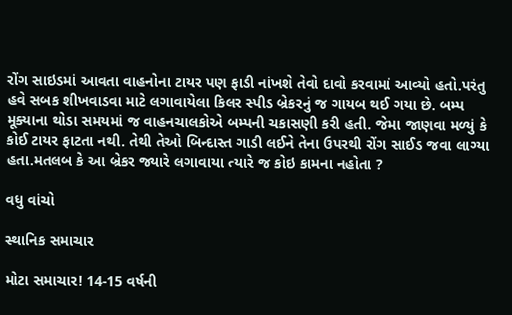રોંગ સાઇડમાં આવતા વાહનોના ટાયર પણ ફાડી નાંખશે તેવો દાવો કરવામાં આવ્યો હતો.પરંતુ હવે સબક શીખવાડવા માટે લગાવાયેલા કિલર સ્પીડ બ્રેકરનું જ ગાયબ થઈ ગયા છે. બમ્પ મૂક્યાના થોડા સમયમાં જ વાહનચાલકોએ બમ્પની ચકાસણી કરી હતી. જેમા જાણવા મળ્યું કે કોઈ ટાયર ફાટતા નથી. તેથી તેઓ બિન્દાસ્ત ગાડી લઈને તેના ઉપરથી રોંગ સાઈડ જવા લાગ્યા હતા.મતલબ કે આ બ્રેકર જ્યારે લગાવાયા ત્યારે જ કોઇ કામના નહોતા ?

વધુ વાંચો

સ્થાનિક સમાચાર

મોટા સમાચાર! 14-15 વર્ષની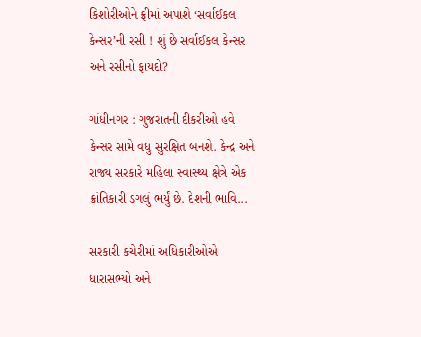કિશોરીઓને ફ્રીમાં અપાશે ‘સર્વાઈકલ કેન્સર’ની રસી ! શું છે સર્વાઈકલ કેન્સર અને રસીનો ફાયદો?

ગાંધીનગર : ગુજરાતની દીકરીઓ હવે કેન્સર સામે વધુ સુરક્ષિત બનશે. કેન્દ્ર અને રાજ્ય સરકારે મહિલા સ્વાસ્થ્ય ક્ષેત્રે એક ક્રાંતિકારી ડગલું ભર્યું છે. દેશની ભાવિ...

સરકારી કચેરીમાં અધિકારીઓએ ધારાસભ્યો અને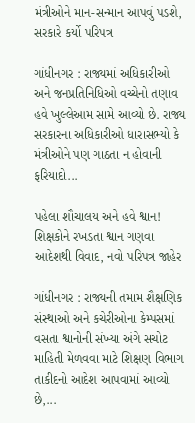મંત્રીઓને માન-સન્માન આપવું પડશે, સરકારે કર્યો પરિપત્ર

ગાંધીનગર : રાજ્યમાં અધિકારીઓ અને જનપ્રતિનિધિઓ વચ્ચેનો તણાવ હવે ખુલ્લેઆમ સામે આવ્યો છે. રાજ્ય સરકારના અધિકારીઓ ધારાસભ્યો કે મંત્રીઓને પણ ગાઠતા ન હોવાની ફરિયાદો...

પહેલા શૌચાલય અને હવે શ્વાન! શિક્ષકોને રખડતા શ્વાન ગણવા આદેશથી વિવાદ, નવો પરિપત્ર જાહેર

ગાંધીનગર : રાજ્યની તમામ શૈક્ષણિક સંસ્થાઓ અને કચેરીઓના કેમ્પસમાં વસતા શ્વાનોની સંખ્યા અંગે સચોટ માહિતી મેળવવા માટે શિક્ષણ વિભાગ તાકીદનો આદેશ આપવામાં આવ્યો છે,...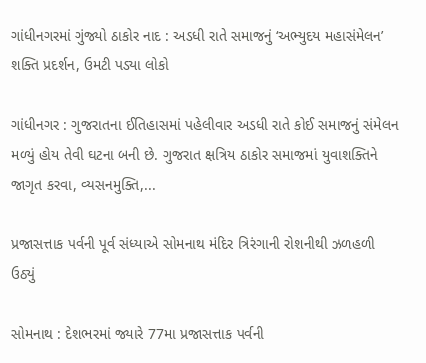ગાંધીનગરમાં ગુંજ્યો ઠાકોર નાદ : અડધી રાતે સમાજનું ‘અભ્યુદય મહાસંમેલન’ શક્તિ પ્રદર્શન, ઉમટી પડ્યા લોકો

ગાંધીનગર : ગુજરાતના ઈતિહાસમાં પહેલીવાર અડધી રાતે કોઈ સમાજનું સંમેલન મળ્યું હોય તેવી ઘટના બની છે. ગુજરાત ક્ષત્રિય ઠાકોર સમાજમાં યુવાશક્તિને જાગૃત કરવા, વ્યસનમુક્તિ,...

પ્રજાસત્તાક પર્વની પૂર્વ સંધ્યાએ સોમનાથ મંદિર ત્રિરંગાની રોશનીથી ઝળહળી ઉઠ્યું

સોમનાથ : દેશભરમાં જ્યારે 77મા પ્રજાસત્તાક પર્વની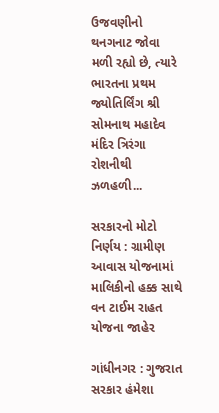ઉજવણીનો થનગનાટ જોવા મળી રહ્યો છે, ત્યારે ભારતના પ્રથમ જ્યોતિર્લિંગ શ્રી સોમનાથ મહાદેવ મંદિર ત્રિરંગા રોશનીથી ઝળહળી...

સરકારનો મોટો નિર્ણય : ગ્રામીણ આવાસ યોજનામાં માલિકીનો હક્ક સાથે વન ટાઈમ રાહત યોજના જાહેર

ગાંધીનગર : ગુજરાત સરકાર હંમેશા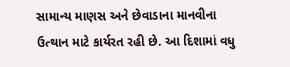સામાન્ય માણસ અને છેવાડાના માનવીના ઉત્થાન માટે કાર્યરત રહી છે. આ દિશામાં વધુ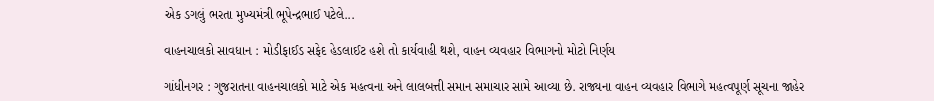એક ડગલું ભરતા મુખ્યમંત્રી ભૂપેન્દ્રભાઈ પટેલે...

વાહનચાલકો સાવધાન : મોડીફાઈડ સફેદ હેડલાઈટ હશે તો કાર્યવાહી થશે, વાહન વ્યવહાર વિભાગનો મોટો નિર્ણય

ગાંધીનગર : ગુજરાતના વાહનચાલકો માટે એક મહત્વના અને લાલબત્તી સમાન સમાચાર સામે આવ્યા છે. રાજ્યના વાહન વ્યવહાર વિભાગે મહત્વપૂર્ણ સૂચના જાહેર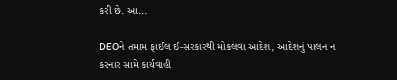કરી છે. આ...

DEOને તમામ ફાઈલ ઈ-સરકારથી મોકલવા આદેશ, આદેશનું પાલન ન કરનાર સામે કાર્યવાહી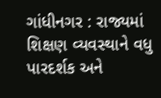ગાંધીનગર : રાજ્યમાં શિક્ષણ વ્યવસ્થાને વધુ પારદર્શક અને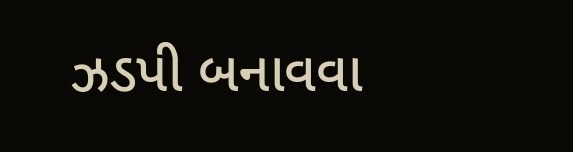ઝડપી બનાવવા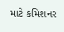માટે કમિશનર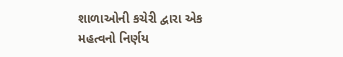શાળાઓની કચેરી દ્વારા એક મહત્વનો નિર્ણય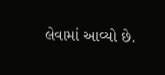લેવામાં આવ્યો છે.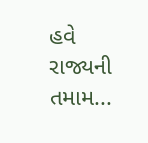હવે રાજ્યની તમામ...